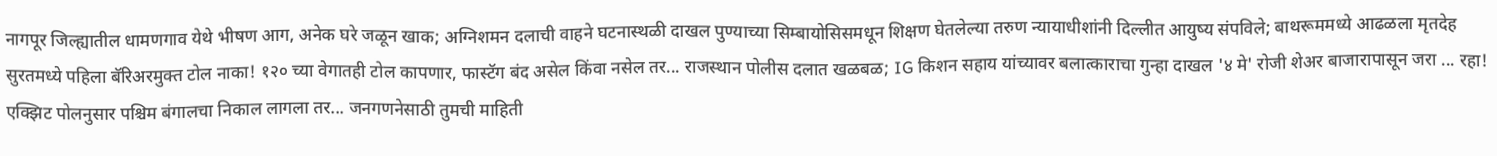नागपूर जिल्ह्यातील धामणगाव येथे भीषण आग, अनेक घरे जळून खाक; अग्निशमन दलाची वाहने घटनास्थळी दाखल पुण्याच्या सिम्बायोसिसमधून शिक्षण घेतलेल्या तरुण न्यायाधीशांनी दिल्लीत आयुष्य संपविले; बाथरूममध्ये आढळला मृतदेह सुरतमध्ये पहिला बॅरिअरमुक्त टोल नाका! १२० च्या वेगातही टोल कापणार, फास्टॅग बंद असेल किंवा नसेल तर... राजस्थान पोलीस दलात खळबळ; IG किशन सहाय यांच्यावर बलात्काराचा गुन्हा दाखल '४ मे' रोजी शेअर बाजारापासून जरा ... रहा! एक्झिट पोलनुसार पश्चिम बंगालचा निकाल लागला तर... जनगणनेसाठी तुमची माहिती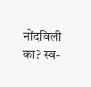नोंदविली का? स्व-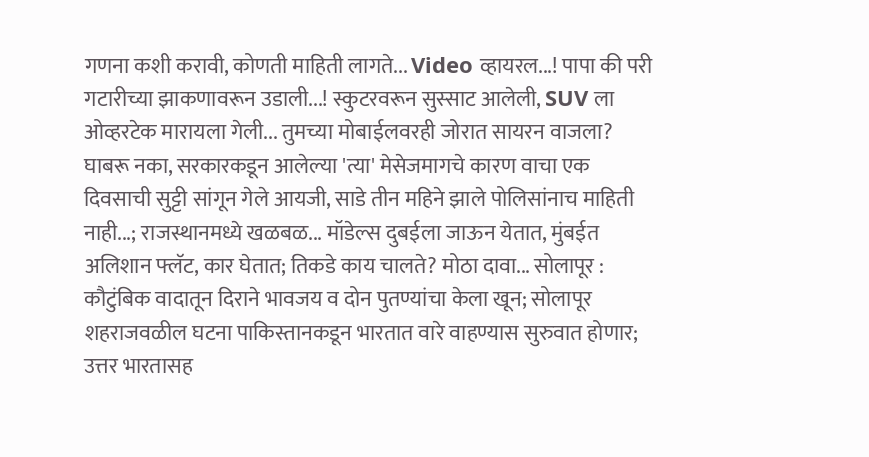गणना कशी करावी, कोणती माहिती लागते... Video व्हायरल...! पापा की परी गटारीच्या झाकणावरून उडाली...! स्कुटरवरून सुस्साट आलेली, SUV ला ओव्हरटेक मारायला गेली... तुमच्या मोबाईलवरही जोरात सायरन वाजला? घाबरू नका, सरकारकडून आलेल्या 'त्या' मेसेजमागचे कारण वाचा एक दिवसाची सुट्टी सांगून गेले आयजी, साडे तीन महिने झाले पोलिसांनाच माहिती नाही...; राजस्थानमध्ये खळबळ... मॉडेल्स दुबईला जाऊन येतात, मुंबईत अलिशान फ्लॅट, कार घेतात; तिकडे काय चालते? मोठा दावा... सोलापूर : कौटुंबिक वादातून दिराने भावजय व दोन पुतण्यांचा केला खून; सोलापूर शहराजवळील घटना पाकिस्तानकडून भारतात वारे वाहण्यास सुरुवात होणार; उत्तर भारतासह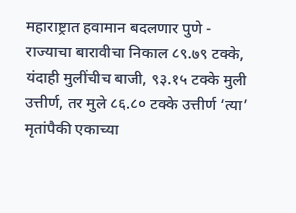महाराष्ट्रात हवामान बदलणार पुणे - राज्याचा बारावीचा निकाल ८९.७९ टक्के, यंदाही मुलींचीच बाजी, ९३.१५ टक्के मुली उत्तीर्ण, तर मुले ८६.८० टक्के उत्तीर्ण ‘त्या’ मृतांपैकी एकाच्या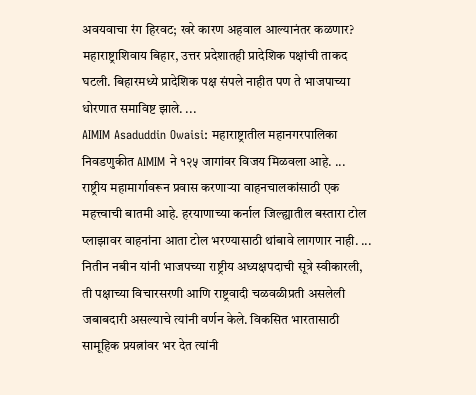अवयवाचा रंग हिरवट; खरे कारण अहवाल आल्यानंतर कळणार?
महाराष्ट्राशिवाय बिहार, उत्तर प्रदेशातही प्रादेशिक पक्षांची ताकद घटली. बिहारमध्ये प्रादेशिक पक्ष संपले नाहीत पण ते भाजपाच्या धोरणात समाविष्ट झाले. ...
AIMIM Asaduddin Owaisi: महाराष्ट्रातील महानगरपालिका निवडणुकीत AIMIM ने १२५ जागांवर विजय मिळवला आहे. ...
राष्ट्रीय महामार्गावरून प्रवास करणाऱ्या वाहनचालकांसाठी एक महत्त्वाची बातमी आहे. हरयाणाच्या कर्नाल जिल्ह्यातील बस्तारा टोल प्लाझावर वाहनांना आता टोल भरण्यासाठी थांबावे लागणार नाही. ...
नितीन नबीन यांनी भाजपच्या राष्ट्रीय अध्यक्षपदाची सूत्रे स्वीकारली, ती पक्षाच्या विचारसरणी आणि राष्ट्रवादी चळवळीप्रती असलेली जबाबदारी असल्याचे त्यांनी वर्णन केले. विकसित भारतासाठी सामूहिक प्रयत्नांवर भर देत त्यांनी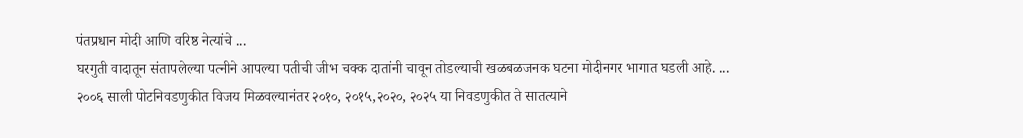पंतप्रधान मोदी आणि वरिष्ठ नेत्यांचे ...
घरगुती वादातून संतापलेल्या पत्नीने आपल्या पतीची जीभ चक्क दातांनी चावून तोडल्याची खळबळजनक घटना मोदीनगर भागात घडली आहे. ...
२००६ साली पोटनिवडणुकीत विजय मिळवल्यानंतर २०१०, २०१५,२०२०, २०२५ या निवडणुकीत ते सातत्याने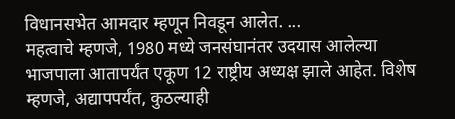विधानसभेत आमदार म्हणून निवडून आलेत. ...
महत्वाचे म्हणजे, 1980 मध्ये जनसंघानंतर उदयास आलेल्या भाजपाला आतापर्यंत एकूण 12 राष्ट्रीय अध्यक्ष झाले आहेत. विशेष म्हणजे, अद्यापपर्यंत, कुठल्याही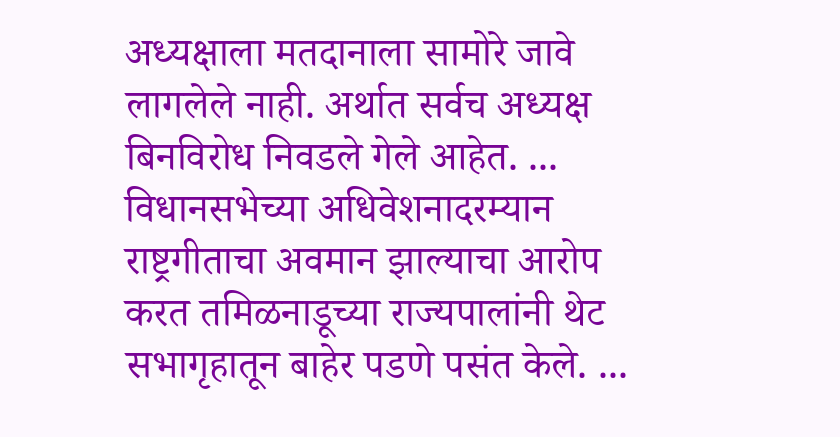अध्यक्षाला मतदानाला सामोरे जावे लागलेले नाही. अर्थात सर्वच अध्यक्ष बिनविरोध निवडले गेले आहेत. ...
विधानसभेच्या अधिवेशनादरम्यान राष्ट्रगीताचा अवमान झाल्याचा आरोप करत तमिळनाडूच्या राज्यपालांनी थेट सभागृहातून बाहेर पडणे पसंत केले. ...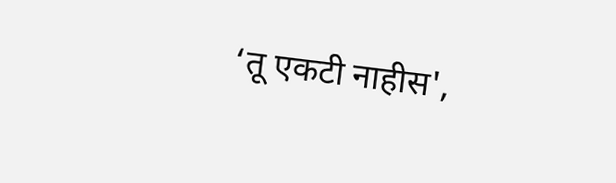‘तू एकटी नाहीस',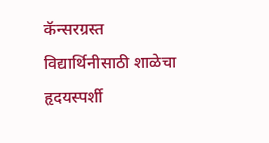कॅन्सरग्रस्त विद्यार्थिनीसाठी शाळेचा हृदयस्पर्शी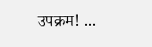उपक्रम! ...